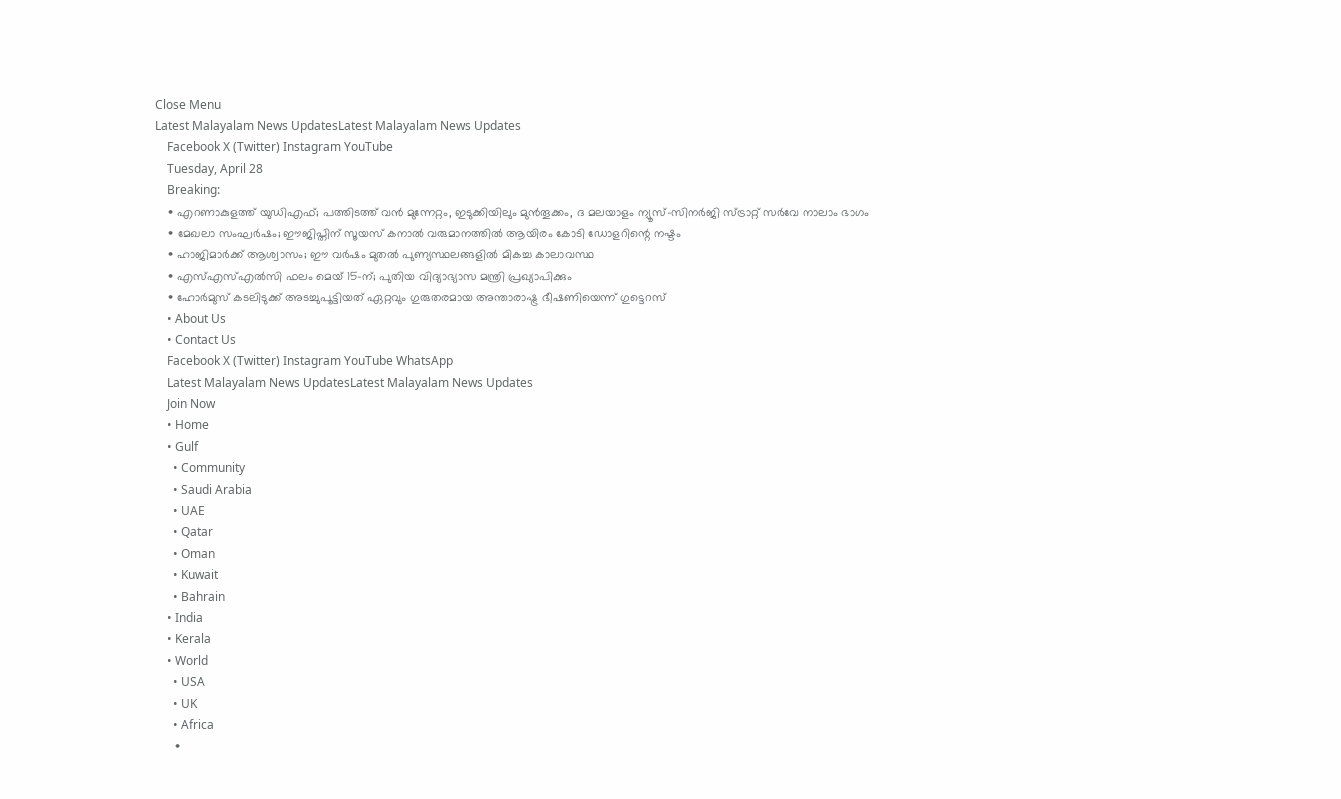Close Menu
Latest Malayalam News UpdatesLatest Malayalam News Updates
    Facebook X (Twitter) Instagram YouTube
    Tuesday, April 28
    Breaking:
    • എറണാകുളത്ത് യുഡിഎഫ്; പത്തിടത്ത് വൻ മുന്നേറ്റം, ഇടുക്കിയിലും മുൻതൂക്കം, ദ മലയാളം ന്യൂസ്-സിനർജി സ്ട്രാറ്റ് സർവേ നാലാം ഭാഗം
    • മേഖലാ സംഘര്‍ഷം; ഈജിപ്തിന് സൂയസ് കനാല്‍ വരുമാനത്തില്‍ ആയിരം കോടി ഡോളറിന്റെ നഷ്ടം
    • ഹാജിമാര്‍ക്ക് ആശ്വാസം; ഈ വര്‍ഷം മുതല്‍ പുണ്യസ്ഥലങ്ങളില്‍ മികച്ച കാലാവസ്ഥ
    • എസ്എസ്എൽസി ഫലം മെയ് 15-ന്; പുതിയ വിദ്യാഭ്യാസ മന്ത്രി പ്രഖ്യാപിക്കും
    • ഹോര്‍മുസ് കടലിടുക്ക് അടച്ചുപൂട്ടിയത് ഏറ്റവും ഗുരുതരമായ അന്താരാഷ്ട്ര ഭീഷണിയെന്ന് ഗുട്ടെറസ്
    • About Us
    • Contact Us
    Facebook X (Twitter) Instagram YouTube WhatsApp
    Latest Malayalam News UpdatesLatest Malayalam News Updates
    Join Now
    • Home
    • Gulf
      • Community
      • Saudi Arabia
      • UAE
      • Qatar
      • Oman
      • Kuwait
      • Bahrain
    • India
    • Kerala
    • World
      • USA
      • UK
      • Africa
      •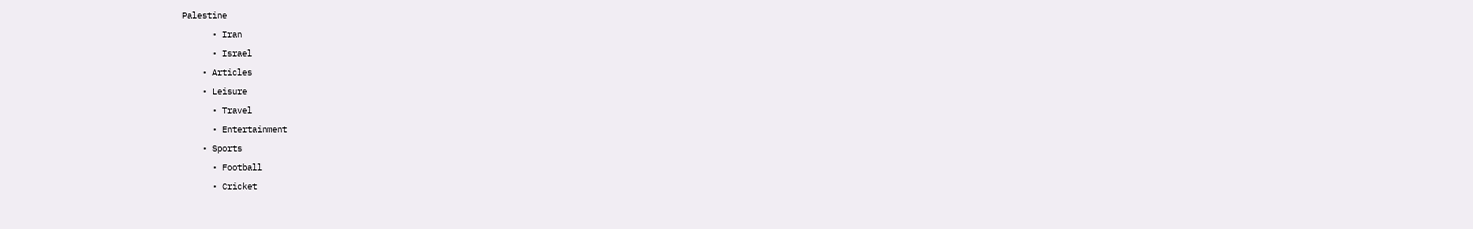Palestine
      • Iran
      • Israel
    • Articles
    • Leisure
      • Travel
      • Entertainment
    • Sports
      • Football
      • Cricket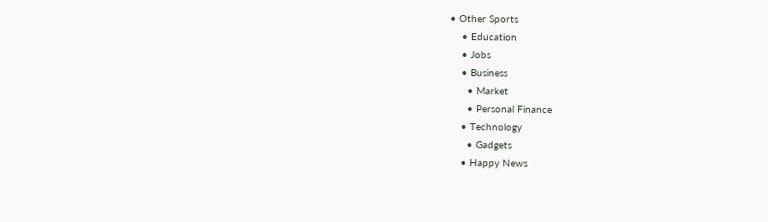• Other Sports
    • Education
    • Jobs
    • Business
      • Market
      • Personal Finance
    • Technology
      • Gadgets
    • Happy News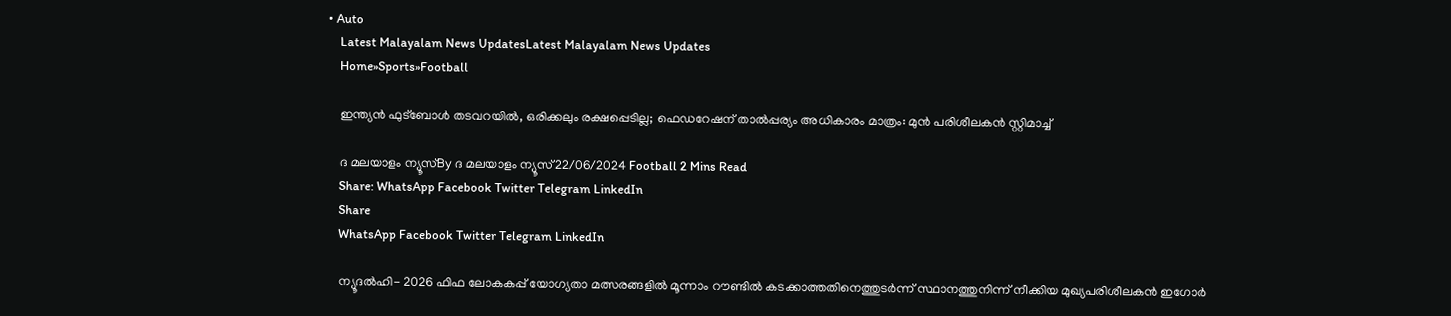• Auto
    Latest Malayalam News UpdatesLatest Malayalam News Updates
    Home»Sports»Football

    ഇന്ത്യന്‍ ഫുട്‌ബോള്‍ തടവറയിൽ, ഒരിക്കലും രക്ഷപ്പെടില്ല; ഫെഡറേഷന് താല്‍പ്പര്യം അധികാരം മാത്രം: മുൻ പരിശീലകൻ സ്റ്റിമാച്ച്

    ദ മലയാളം ന്യൂസ്By ദ മലയാളം ന്യൂസ്22/06/2024 Football 2 Mins Read
    Share: WhatsApp Facebook Twitter Telegram LinkedIn
    Share
    WhatsApp Facebook Twitter Telegram LinkedIn

    ന്യൂദൽഹി- 2026 ഫിഫ ലോകകപ്പ് യോഗ്യതാ മത്സരങ്ങളില്‍ മൂന്നാം റൗണ്ടില്‍ കടക്കാത്തതിനെത്തുടര്‍ന്ന് സ്ഥാനത്തുനിന്ന് നീക്കിയ മുഖ്യപരിശീലകൻ ഇഗോര്‍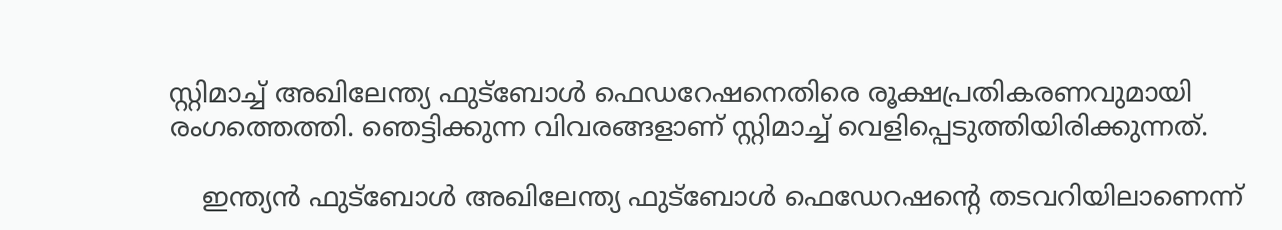സ്റ്റിമാച്ച് അഖിലേന്ത്യ ഫുട്‌ബോള്‍ ഫെഡറേഷനെതിരെ രൂക്ഷപ്രതികരണവുമായി രംഗത്തെത്തി. ഞെട്ടിക്കുന്ന വിവരങ്ങളാണ് സ്റ്റിമാച്ച് വെളിപ്പെടുത്തിയിരിക്കുന്നത്.

    ഇന്ത്യന്‍ ഫുട്‌ബോള്‍ അഖിലേന്ത്യ ഫുട്‌ബോള്‍ ഫെഡേറഷന്റെ തടവറിയിലാണെന്ന്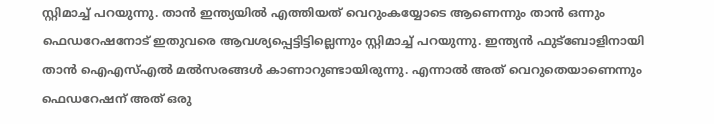സ്റ്റിമാച്ച് പറയുന്നു. താന്‍ ഇന്ത്യയില്‍ എത്തിയത് വെറുംകയ്യോടെ ആണെന്നും താന്‍ ഒന്നും ഫെഡറേഷനോട് ഇതുവരെ ആവശ്യപ്പെട്ടിട്ടില്ലെന്നും സ്റ്റിമാച്ച് പറയുന്നു. ഇന്ത്യന്‍ ഫുട്‌ബോളിനായി താന്‍ ഐഎസ്എല്‍ മല്‍സരങ്ങള്‍ കാണാറുണ്ടായിരുന്നു. എന്നാല്‍ അത് വെറുതെയാണെന്നും ഫെഡറേഷന് അത് ഒരു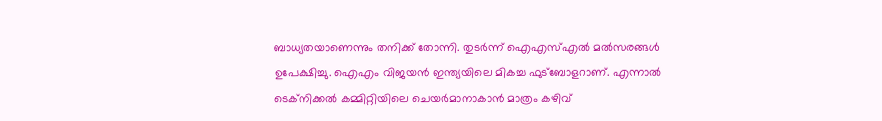ബാധ്യതയാണെന്നും തനിക്ക് തോന്നി. തുടര്‍ന്ന് ഐഎസ്എല്‍ മല്‍സരങ്ങള്‍ ഉപേക്ഷിച്ചു. ഐഎം വിജയന്‍ ഇന്ത്യയിലെ മികച്ച ഫുട്‌ബോളറാണ്. എന്നാല്‍ ടെക്‌നിക്കല്‍ കമ്മിറ്റിയിലെ ചെയര്‍മാനാകാന്‍ മാത്രം കഴിവ്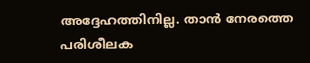അദ്ദേഹത്തിനില്ല. താന്‍ നേരത്തെ പരിശീലക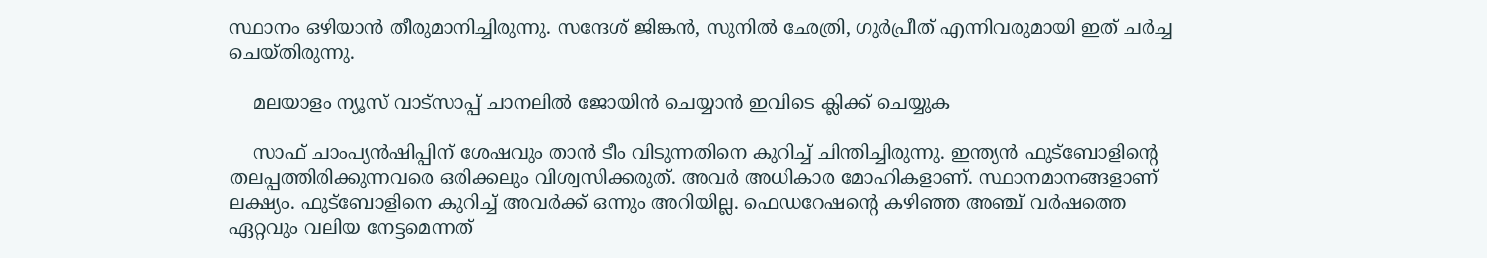സ്ഥാനം ഒഴിയാന്‍ തീരുമാനിച്ചിരുന്നു. സന്ദേശ് ജിങ്കന്‍, സുനില്‍ ഛേത്രി, ഗുര്‍പ്രീത് എന്നിവരുമായി ഇത് ചര്‍ച്ച ചെയ്തിരുന്നു.

    മലയാളം ന്യൂസ് വാട്സാപ്പ് ചാനലിൽ ജോയിൻ ചെയ്യാൻ ഇവിടെ ക്ലിക്ക് ചെയ്യുക

    സാഫ് ചാംപ്യന്‍ഷിപ്പിന് ശേഷവും താന്‍ ടീം വിടുന്നതിനെ കുറിച്ച് ചിന്തിച്ചിരുന്നു. ഇന്ത്യന്‍ ഫുട്‌ബോളിന്റെ തലപ്പത്തിരിക്കുന്നവരെ ഒരിക്കലും വിശ്വസിക്കരുത്. അവര്‍ അധികാര മോഹികളാണ്. സ്ഥാനമാനങ്ങളാണ് ലക്ഷ്യം. ഫുട്‌ബോളിനെ കുറിച്ച് അവര്‍ക്ക് ഒന്നും അറിയില്ല. ഫെഡറേഷന്റെ കഴിഞ്ഞ അഞ്ച് വര്‍ഷത്തെ ഏറ്റവും വലിയ നേട്ടമെന്നത്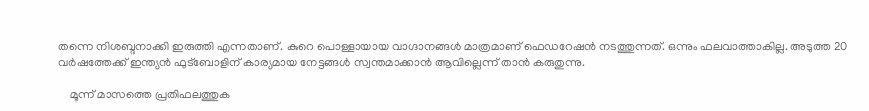തന്നെ നിശബ്ദനാക്കി ഇരുത്തി എന്നതാണ്. കുറെ പൊള്ളായായ വാഗ്ദാനങ്ങള്‍ മാത്രമാണ് ഫെഡറേഷന്‍ നടത്തുന്നത്. ഒന്നും ഫലവാത്താകില്ല. അടുത്ത 20 വര്‍ഷത്തേക്ക് ഇന്ത്യന്‍ ഫുട്‌ബോളിന് കാര്യമായ നേട്ടങ്ങള്‍ സ്വന്തമാക്കാന്‍ ആവില്ലെന്ന് താന്‍ കരുതുന്നു.

    മൂന്ന് മാസത്തെ പ്രതിഫലത്തുക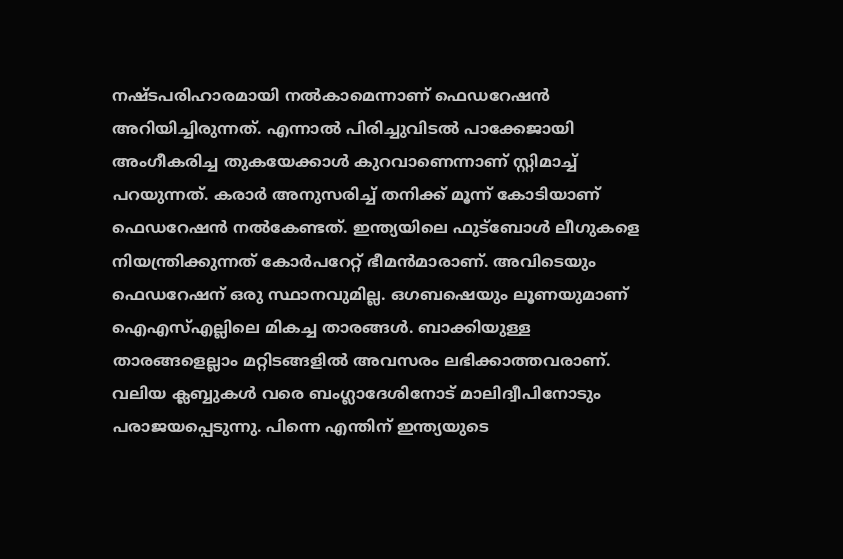നഷ്ടപരിഹാരമായി നല്‍കാമെന്നാണ് ഫെഡറേഷന്‍ അറിയിച്ചിരുന്നത്. എന്നാല്‍ പിരിച്ചുവിടല്‍ പാക്കേജായി അംഗീകരിച്ച തുകയേക്കാള്‍ കുറവാണെന്നാണ് സ്റ്റിമാച്ച് പറയുന്നത്. കരാര്‍ അനുസരിച്ച് തനിക്ക് മൂന്ന് കോടിയാണ് ഫെഡറേഷന്‍ നല്‍കേണ്ടത്. ഇന്ത്യയിലെ ഫുട്‌ബോള്‍ ലീഗുകളെ നിയന്ത്രിക്കുന്നത് കോര്‍പറേറ്റ് ഭീമന്‍മാരാണ്. അവിടെയും ഫെഡറേഷന് ഒരു സ്ഥാനവുമില്ല. ഒഗബഷെയും ലൂണയുമാണ് ഐഎസ്എല്ലിലെ മികച്ച താരങ്ങള്‍. ബാക്കിയുള്ള താരങ്ങളെല്ലാം മറ്റിടങ്ങളില്‍ അവസരം ലഭിക്കാത്തവരാണ്. വലിയ ക്ലബ്ബുകള്‍ വരെ ബംഗ്ലാദേശിനോട് മാലിദ്വീപിനോടും പരാജയപ്പെടുന്നു. പിന്നെ എന്തിന് ഇന്ത്യയുടെ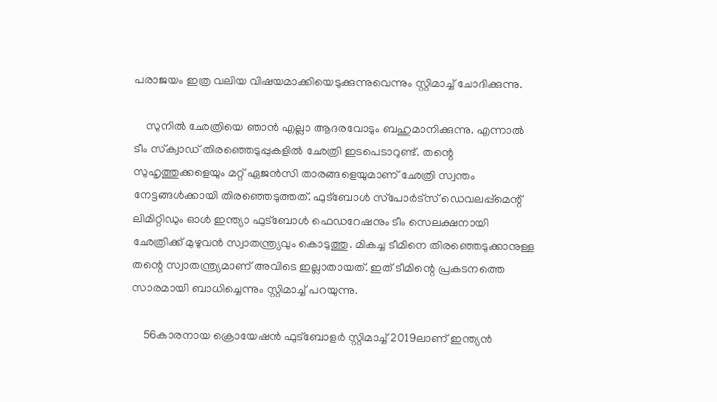പരാജയം ഇത്ര വലിയ വിഷയമാക്കിയെടുക്കുന്നുവെന്നും സ്റ്റിമാച്ച് ചോദിക്കുന്നു.

    സുനില്‍ ഛേത്രിയെ ഞാന്‍ എല്ലാ ആദരവോടും ബഹുമാനിക്കുന്നു. എന്നാല്‍ ടീം സ്‌ക്വാഡ് തിരഞ്ഞെടുപ്പുകളില്‍ ഛേത്രി ഇടപെടാറുണ്ട്. തന്റെ സുഹൃത്തുക്കളെയും മറ്റ് ഏജന്‍സി താരങ്ങളെയുമാണ് ഛേത്രി സ്വന്തം നേട്ടങ്ങള്‍ക്കായി തിരഞ്ഞെടുത്തത്. ഫുട്‌ബോള്‍ സ്‌പോര്‍ട്‌സ് ഡെവലപ്പ്‌മെന്റ് ലിമിറ്റിഡും ഓള്‍ ഇന്ത്യാ ഫുട്‌ബോള്‍ ഫെഡറേഷനും ടീം സെലക്ഷനായി ഛേത്രിക്ക് മുഴുവന്‍ സ്വാതന്ത്ര്യവും കൊടുത്തു. മികച്ച ടീമിനെ തിരഞ്ഞെടുക്കാനുള്ള തന്റെ സ്വാതന്ത്ര്യമാണ് അവിടെ ഇല്ലാതായത്. ഇത് ടീമിന്റെ പ്രകടനത്തെ സാരമായി ബാധിച്ചെന്നും സ്റ്റിമാച്ച് പറയുന്നു.

    56കാരനായ ക്രൊയേഷന്‍ ഫുട്‌ബോളര്‍ സ്റ്റിമാച്ച് 2019ലാണ് ഇന്ത്യന്‍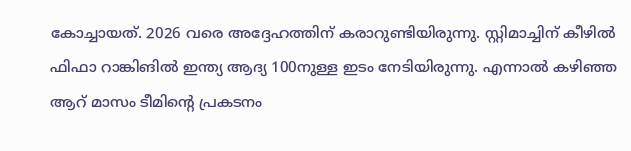കോച്ചായത്. 2026 വരെ അദ്ദേഹത്തിന് കരാറുണ്ടിയിരുന്നു. സ്റ്റിമാച്ചിന് കീഴില്‍ ഫിഫാ റാങ്കിങില്‍ ഇന്ത്യ ആദ്യ 100നുള്ള ഇടം നേടിയിരുന്നു. എന്നാല്‍ കഴിഞ്ഞ ആറ് മാസം ടീമിന്റെ പ്രകടനം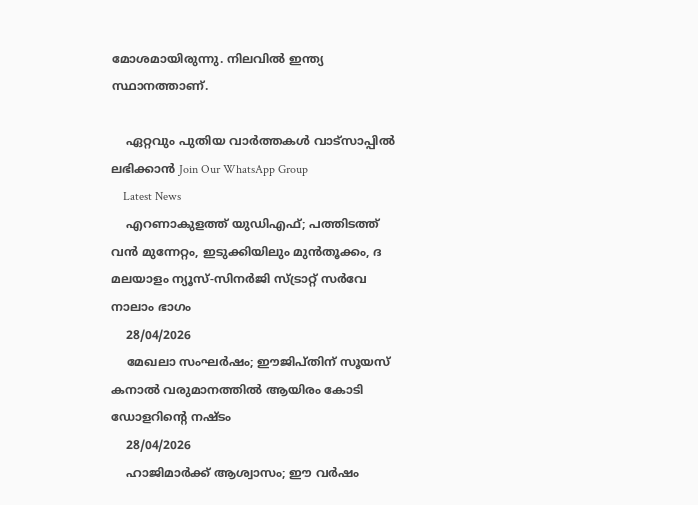മോശമായിരുന്നു. നിലവില്‍ ഇന്ത്യ സ്ഥാനത്താണ്.

    ഏറ്റവും പുതിയ വാർത്തകൾ വാട്സാപ്പിൽ ലഭിക്കാൻ Join Our WhatsApp Group
    Latest News
    എറണാകുളത്ത് യുഡിഎഫ്; പത്തിടത്ത് വൻ മുന്നേറ്റം, ഇടുക്കിയിലും മുൻതൂക്കം, ദ മലയാളം ന്യൂസ്-സിനർജി സ്ട്രാറ്റ് സർവേ നാലാം ഭാഗം
    28/04/2026
    മേഖലാ സംഘര്‍ഷം; ഈജിപ്തിന് സൂയസ് കനാല്‍ വരുമാനത്തില്‍ ആയിരം കോടി ഡോളറിന്റെ നഷ്ടം
    28/04/2026
    ഹാജിമാര്‍ക്ക് ആശ്വാസം; ഈ വര്‍ഷം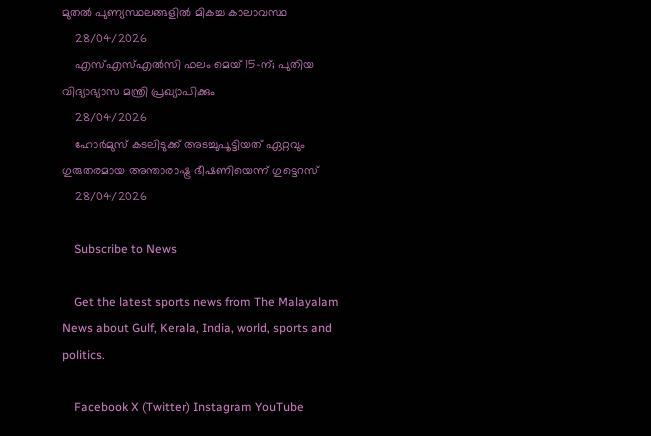മുതല്‍ പുണ്യസ്ഥലങ്ങളില്‍ മികച്ച കാലാവസ്ഥ
    28/04/2026
    എസ്എസ്എൽസി ഫലം മെയ് 15-ന്; പുതിയ വിദ്യാഭ്യാസ മന്ത്രി പ്രഖ്യാപിക്കും
    28/04/2026
    ഹോര്‍മുസ് കടലിടുക്ക് അടച്ചുപൂട്ടിയത് ഏറ്റവും ഗുരുതരമായ അന്താരാഷ്ട്ര ഭീഷണിയെന്ന് ഗുട്ടെറസ്
    28/04/2026

    Subscribe to News

    Get the latest sports news from The Malayalam News about Gulf, Kerala, India, world, sports and politics.

    Facebook X (Twitter) Instagram YouTube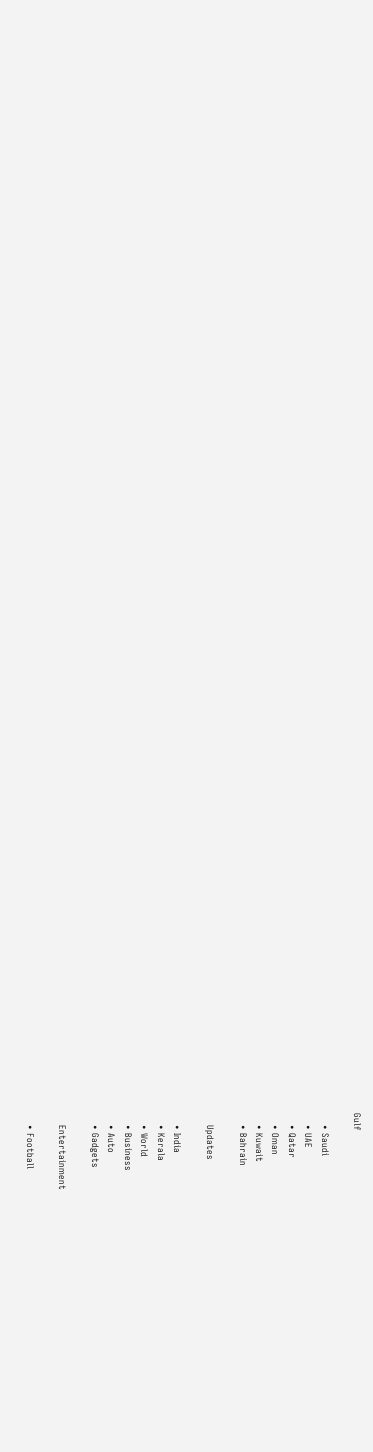Gulf

    • Saudi
    • UAE
    • Qatar
    • Oman
    • Kuwait
    • Bahrain

    Updates

    • India
    • Kerala
    • World
    • Business
    • Auto
    • Gadgets

    Entertainment

    • Football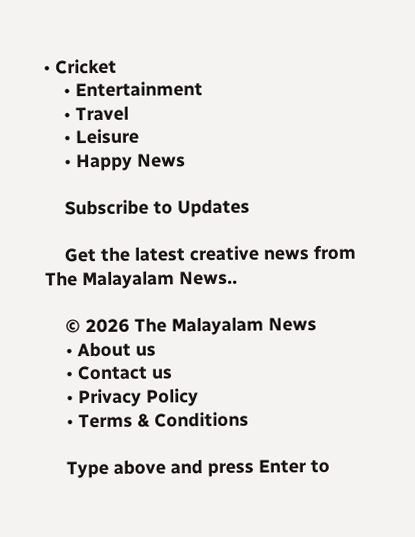• Cricket
    • Entertainment
    • Travel
    • Leisure
    • Happy News

    Subscribe to Updates

    Get the latest creative news from The Malayalam News..

    © 2026 The Malayalam News
    • About us
    • Contact us
    • Privacy Policy
    • Terms & Conditions

    Type above and press Enter to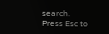search. Press Esc to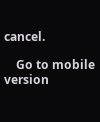cancel.

    Go to mobile version